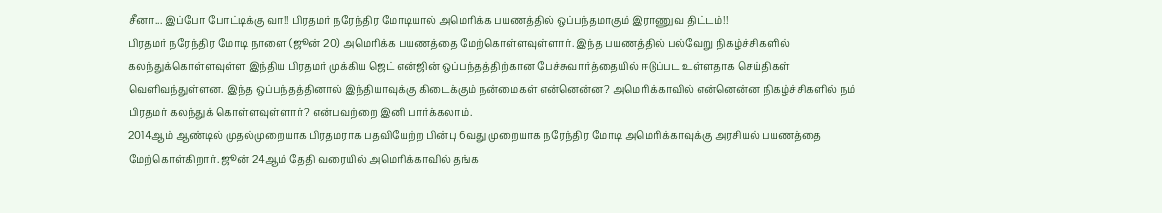சீனா... இப்போ போட்டிக்கு வா!! பிரதமர் நரேந்திர மோடியால் அமெரிக்க பயணத்தில் ஒப்பந்தமாகும் இராணுவ திட்டம்!!
பிரதமர் நரேந்திர மோடி நாளை (ஜூன் 20) அமெரிக்க பயணத்தை மேற்கொள்ளவுள்ளார். இந்த பயணத்தில் பல்வேறு நிகழ்ச்சிகளில் கலந்துக்கொள்ளவுள்ள இந்திய பிரதமர் முக்கிய ஜெட் என்ஜின் ஒப்பந்தத்திற்கான பேச்சுவார்த்தையில் ஈடுப்பட உள்ளதாக செய்திகள் வெளிவந்துள்ளன. இந்த ஒப்பந்தத்தினால் இந்தியாவுக்கு கிடைக்கும் நன்மைகள் என்னென்ன? அமெரிக்காவில் என்னென்ன நிகழ்ச்சிகளில் நம் பிரதமர் கலந்துக் கொள்ளவுள்ளார்? என்பவற்றை இனி பார்க்கலாம்.
2014ஆம் ஆண்டில் முதல்முறையாக பிரதமராக பதவியேற்ற பின்பு 6வது முறையாக நரேந்திர மோடி அமெரிக்காவுக்கு அரசியல் பயணத்தை மேற்கொள்கிறார். ஜூன் 24ஆம் தேதி வரையில் அமெரிக்காவில் தங்க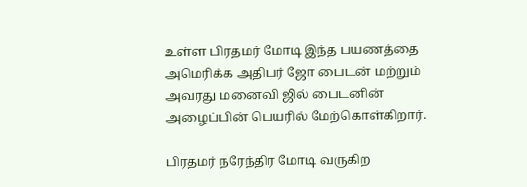உள்ள பிரதமர் மோடி இந்த பயணத்தை அமெரிக்க அதிபர் ஜோ பைடன் மற்றும் அவரது மனைவி ஜில் பைடனின் அழைப்பின் பெயரில் மேற்கொள்கிறார்.

பிரதமர் நரேந்திர மோடி வருகிற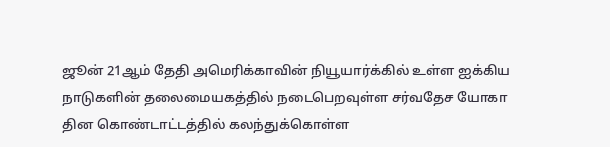ஜூன் 21ஆம் தேதி அமெரிக்காவின் நியூயார்க்கில் உள்ள ஐக்கிய நாடுகளின் தலைமையகத்தில் நடைபெறவுள்ள சர்வதேச யோகா தின கொண்டாட்டத்தில் கலந்துக்கொள்ள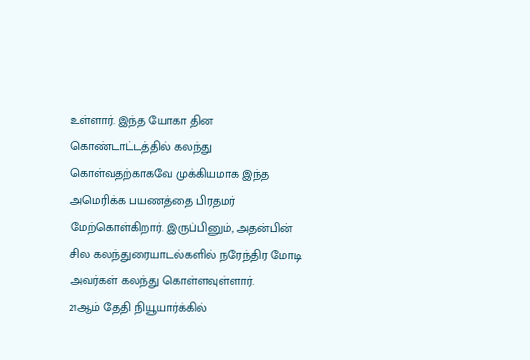உள்ளார். இந்த யோகா தின கொண்டாட்டத்தில் கலந்து கொள்வதற்காகவே முக்கியமாக இந்த அமெரிக்க பயணத்தை பிரதமர் மேற்கொள்கிறார். இருப்பினும், அதன்பின் சில கலந்துரையாடல்களில் நரேந்திர மோடி அவர்கள் கலந்து கொள்ளவுள்ளார்.
21ஆம் தேதி நியூயார்க்கில்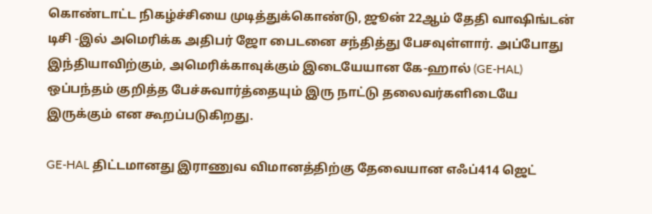கொண்டாட்ட நிகழ்ச்சியை முடித்துக்கொண்டு, ஜூன் 22ஆம் தேதி வாஷிங்டன் டிசி -இல் அமெரிக்க அதிபர் ஜோ பைடனை சந்தித்து பேசவுள்ளார். அப்போது இந்தியாவிற்கும், அமெரிக்காவுக்கும் இடையேயான கே-ஹால் (GE-HAL) ஒப்பந்தம் குறித்த பேச்சுவார்த்தையும் இரு நாட்டு தலைவர்களிடையே இருக்கும் என கூறப்படுகிறது.

GE-HAL திட்டமானது இராணுவ விமானத்திற்கு தேவையான எஃப்414 ஜெட்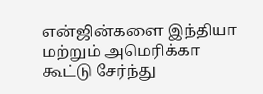என்ஜின்களை இந்தியா மற்றும் அமெரிக்கா கூட்டு சேர்ந்து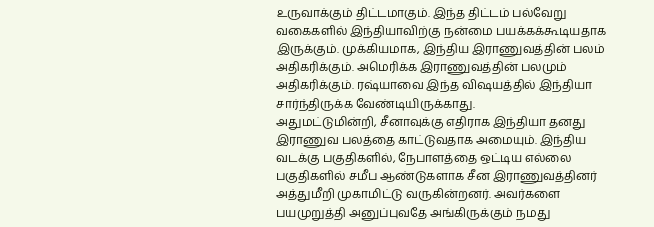உருவாக்கும் திட்டமாகும். இந்த திட்டம் பல்வேறு வகைகளில் இந்தியாவிற்கு நன்மை பயக்கக்கூடியதாக இருக்கும். முக்கியமாக, இந்திய இராணுவத்தின் பலம் அதிகரிக்கும். அமெரிக்க இராணுவத்தின் பலமும் அதிகரிக்கும். ரஷ்யாவை இந்த விஷயத்தில் இந்தியா சார்ந்திருக்க வேண்டியிருக்காது.
அதுமட்டுமின்றி, சீனாவுக்கு எதிராக இந்தியா தனது இராணுவ பலத்தை காட்டுவதாக அமையும். இந்திய வடக்கு பகுதிகளில், நேபாளத்தை ஒட்டிய எல்லை பகுதிகளில் சமீப ஆண்டுகளாக சீன இராணுவத்தினர் அத்துமீறி முகாமிட்டு வருகின்றனர். அவர்களை பயமுறுத்தி அனுப்புவதே அங்கிருக்கும் நமது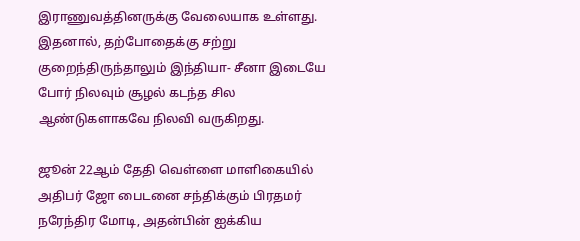இராணுவத்தினருக்கு வேலையாக உள்ளது. இதனால், தற்போதைக்கு சற்று குறைந்திருந்தாலும் இந்தியா- சீனா இடையே போர் நிலவும் சூழல் கடந்த சில ஆண்டுகளாகவே நிலவி வருகிறது.

ஜூன் 22ஆம் தேதி வெள்ளை மாளிகையில் அதிபர் ஜோ பைடனை சந்திக்கும் பிரதமர் நரேந்திர மோடி, அதன்பின் ஐக்கிய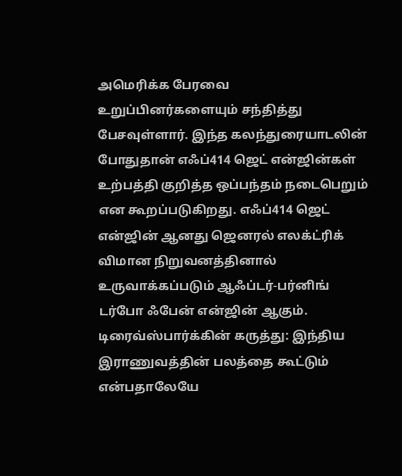அமெரிக்க பேரவை உறுப்பினர்களையும் சந்தித்து பேசவுள்ளார். இந்த கலந்துரையாடலின் போதுதான் எஃப்414 ஜெட் என்ஜின்கள் உற்பத்தி குறித்த ஒப்பந்தம் நடைபெறும் என கூறப்படுகிறது. எஃப்414 ஜெட் என்ஜின் ஆனது ஜெனரல் எலக்ட்ரிக் விமான நிறுவனத்தினால் உருவாக்கப்படும் ஆஃப்டர்-பர்னிங் டர்போ ஃபேன் என்ஜின் ஆகும்.
டிரைவ்ஸ்பார்க்கின் கருத்து: இந்திய இராணுவத்தின் பலத்தை கூட்டும் என்பதாலேயே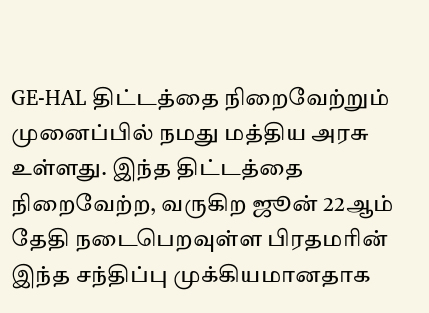GE-HAL திட்டத்தை நிறைவேற்றும் முனைப்பில் நமது மத்திய அரசு உள்ளது. இந்த திட்டத்தை நிறைவேற்ற, வருகிற ஜூன் 22ஆம் தேதி நடைபெறவுள்ள பிரதமரின் இந்த சந்திப்பு முக்கியமானதாக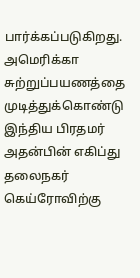பார்க்கப்படுகிறது. அமெரிக்கா சுற்றுப்பயணத்தை முடித்துக்கொண்டு இந்திய பிரதமர் அதன்பின் எகிப்து தலைநகர் கெய்ரோவிற்கு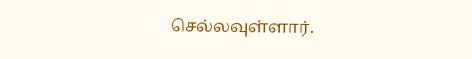செல்லவுள்ளார்.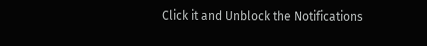Click it and Unblock the Notifications